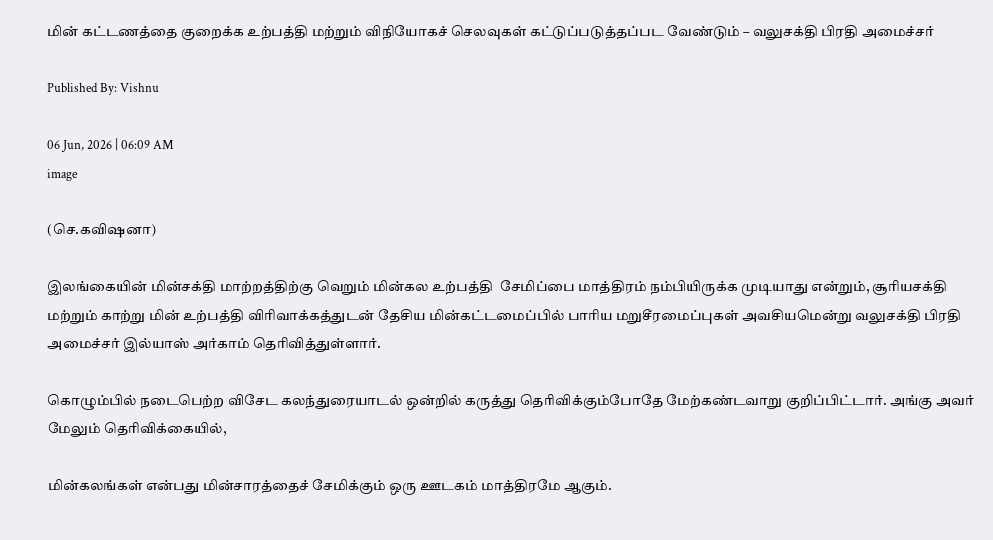மின் கட்டணத்தை குறைக்க உற்பத்தி மற்றும் விநியோகச் செலவுகள் கட்டுப்படுத்தப்பட வேண்டும் – வலுசக்தி பிரதி அமைச்சர்

Published By: Vishnu

06 Jun, 2026 | 06:09 AM
image

(செ.கவிஷனா)

இலங்கையின் மின்சக்தி மாற்றத்திற்கு வெறும் மின்கல உற்பத்தி  சேமிப்பை மாத்திரம் நம்பியிருக்க முடியாது என்றும், சூரியசக்தி மற்றும் காற்று மின் உற்பத்தி விரிவாக்கத்துடன் தேசிய மின்கட்டமைப்பில் பாரிய மறுசீரமைப்புகள் அவசியமென்று வலுசக்தி பிரதி அமைச்சர் இல்யாஸ் அர்காம் தெரிவித்துள்ளார்.

கொழும்பில் நடைபெற்ற விசேட கலந்துரையாடல் ஒன்றில் கருத்து தெரிவிக்கும்போதே மேற்கண்டவாறு குறிப்பிட்டார். அங்கு அவர் மேலும் தெரிவிக்கையில்,

மின்கலங்கள் என்பது மின்சாரத்தைச் சேமிக்கும் ஒரு ஊடகம் மாத்திரமே ஆகும்.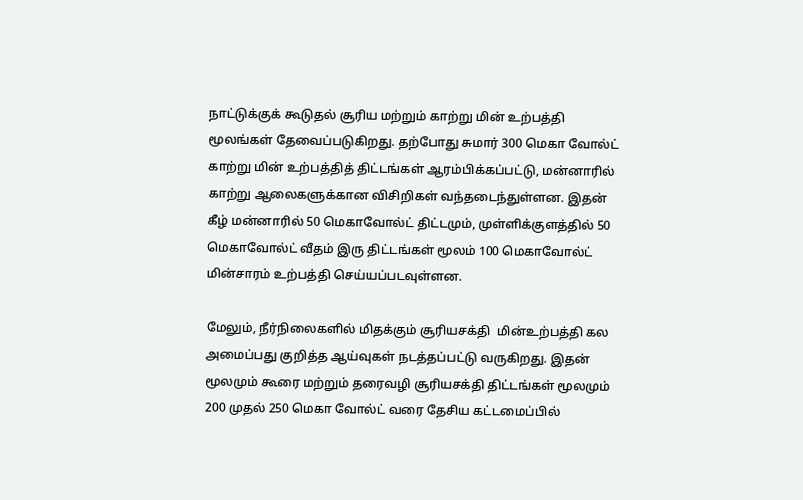நாட்டுக்குக் கூடுதல் சூரிய மற்றும் காற்று மின் உற்பத்தி மூலங்கள் தேவைப்படுகிறது. தற்போது சுமார் 300 மெகா வோல்ட் காற்று மின் உற்பத்தித் திட்டங்கள் ஆரம்பிக்கப்பட்டு, மன்னாரில் காற்று ஆலைகளுக்கான விசிறிகள் வந்தடைந்துள்ளன. இதன் கீழ் மன்னாரில் 50 மெகாவோல்ட் திட்டமும், முள்ளிக்குளத்தில் 50 மெகாவோல்ட் வீதம் இரு திட்டங்கள் மூலம் 100 மெகாவோல்ட் மின்சாரம் உற்பத்தி செய்யப்படவுள்ளன.

மேலும், நீர்நிலைகளில் மிதக்கும் சூரியசக்தி  மின்உற்பத்தி கல அமைப்பது குறித்த ஆய்வுகள் நடத்தப்பட்டு வருகிறது. இதன் மூலமும் கூரை மற்றும் தரைவழி சூரியசக்தி திட்டங்கள் மூலமும் 200 முதல் 250 மெகா வோல்ட் வரை தேசிய கட்டமைப்பில்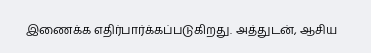இணைக்க எதிர்பார்க்கப்படுகிறது. அத்துடன், ஆசிய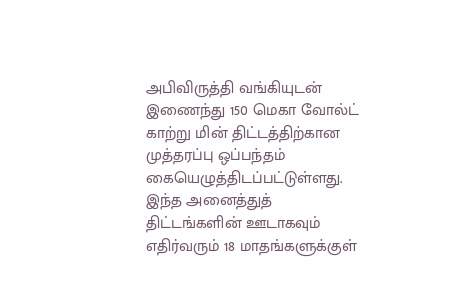அபிவிருத்தி வங்கியுடன் இணைந்து 150 மெகா வோல்ட் காற்று மின் திட்டத்திற்கான முத்தரப்பு ஒப்பந்தம் கையெழுத்திடப்பட்டுள்ளது. இந்த அனைத்துத் திட்டங்களின் ஊடாகவும் எதிர்வரும் 18 மாதங்களுக்குள்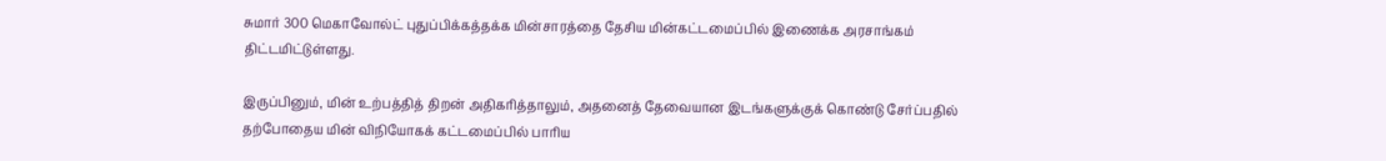சுமார் 300 மெகாவோல்ட் புதுப்பிக்கத்தக்க மின்சாரத்தை தேசிய மின்கட்டமைப்பில் இணைக்க அரசாங்கம் திட்டமிட்டுள்ளது.

இருப்பினும், மின் உற்பத்தித் திறன் அதிகரித்தாலும், அதனைத் தேவையான இடங்களுக்குக் கொண்டு சேர்ப்பதில் தற்போதைய மின் விநியோகக் கட்டமைப்பில் பாரிய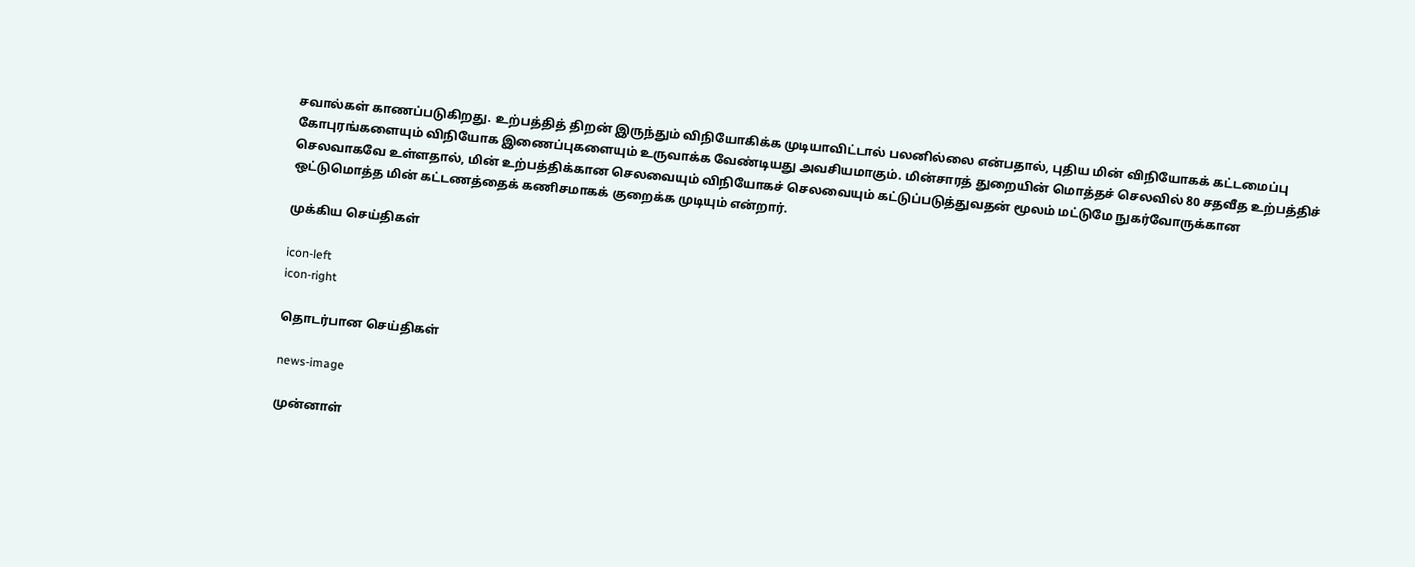சவால்கள் காணப்படுகிறது. உற்பத்தித் திறன் இருந்தும் விநியோகிக்க முடியாவிட்டால் பலனில்லை என்பதால், புதிய மின் விநியோகக் கட்டமைப்பு கோபுரங்களையும் விநியோக இணைப்புகளையும் உருவாக்க வேண்டியது அவசியமாகும். மின்சாரத் துறையின் மொத்தச் செலவில் 80 சதவீத உற்பத்திச் செலவாகவே உள்ளதால், மின் உற்பத்திக்கான செலவையும் விநியோகச் செலவையும் கட்டுப்படுத்துவதன் மூலம் மட்டுமே நுகர்வோருக்கான ஒட்டுமொத்த மின் கட்டணத்தைக் கணிசமாகக் குறைக்க முடியும் என்றார்.

முக்கிய செய்திகள்

icon-left
icon-right

தொடர்பான செய்திகள்

news-image

முன்னாள்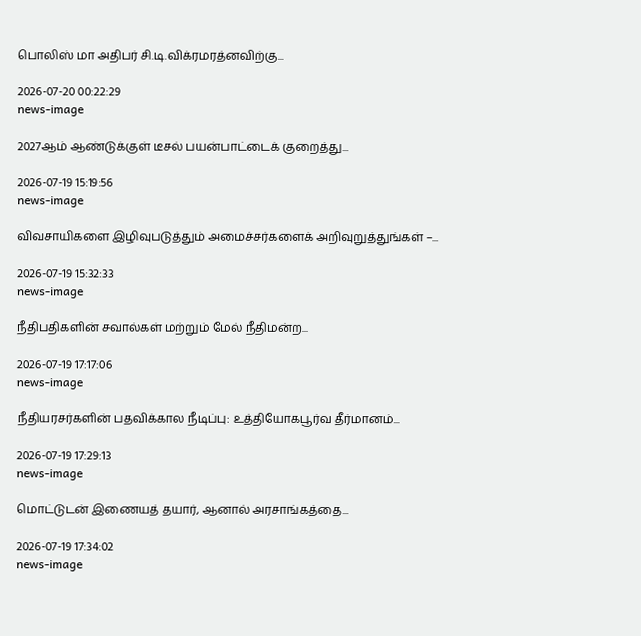பொலிஸ் மா அதிபர் சி.டி.விக்ரமரத்னவிற்கு...

2026-07-20 00:22:29
news-image

2027ஆம் ஆண்டுக்குள் டீசல் பயன்பாட்டைக் குறைத்து...

2026-07-19 15:19:56
news-image

விவசாயிகளை இழிவுபடுத்தும் அமைச்சர்களைக் அறிவுறுத்துங்கள் –...

2026-07-19 15:32:33
news-image

நீதிபதிகளின் சவால்கள் மற்றும் மேல் நீதிமன்ற...

2026-07-19 17:17:06
news-image

நீதியரசர்களின் பதவிக்கால நீடிப்பு: உத்தியோகபூர்வ தீர்மானம்...

2026-07-19 17:29:13
news-image

மொட்டுடன் இணையத் தயார், ஆனால் அரசாங்கத்தை...

2026-07-19 17:34:02
news-image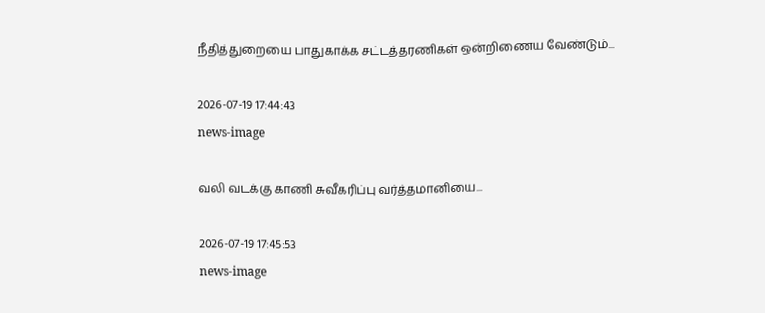நீதித்துறையை பாதுகாக்க சட்டத்தரணிகள் ஒன்றிணைய வேண்டும்...

2026-07-19 17:44:43
news-image

வலி வடக்கு காணி சுவீகரிப்பு வர்த்தமானியை...

2026-07-19 17:45:53
news-image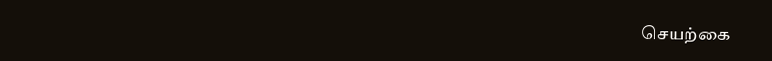செயற்கை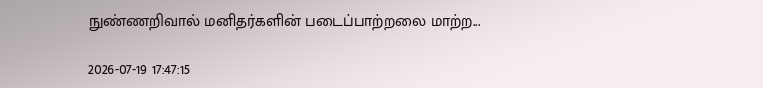நுண்ணறிவால் மனிதர்களின் படைப்பாற்றலை மாற்ற...

2026-07-19 17:47:15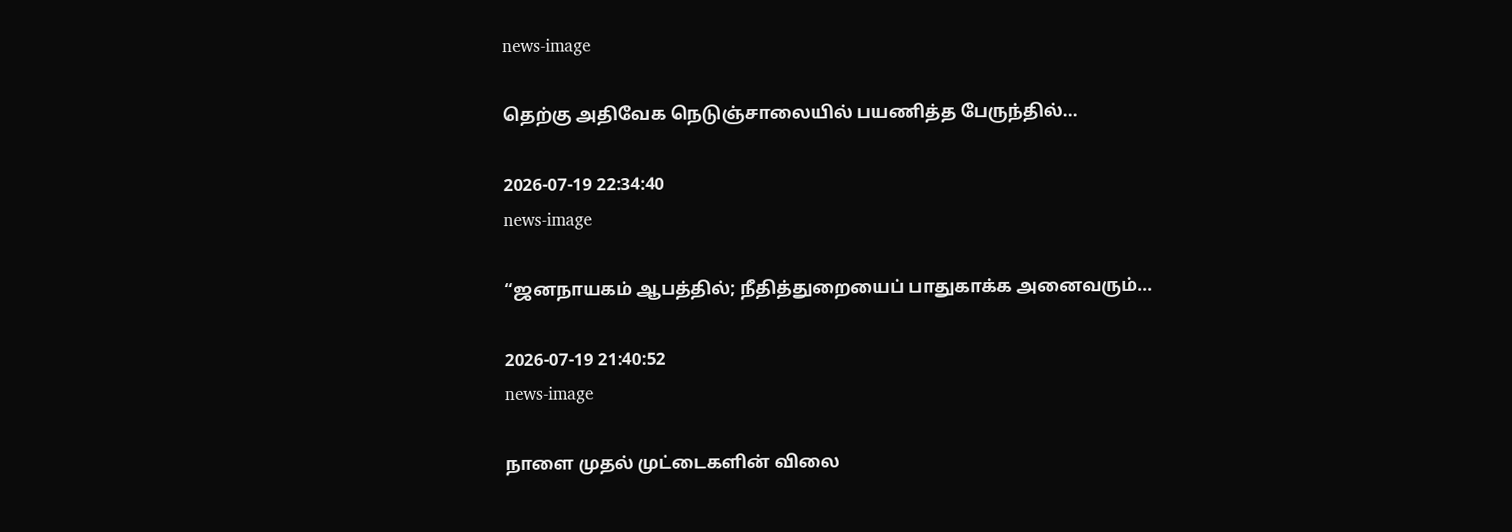news-image

தெற்கு அதிவேக நெடுஞ்சாலையில் பயணித்த பேருந்தில்...

2026-07-19 22:34:40
news-image

“ஜனநாயகம் ஆபத்தில்; நீதித்துறையைப் பாதுகாக்க அனைவரும்...

2026-07-19 21:40:52
news-image

நாளை முதல் முட்டைகளின் விலை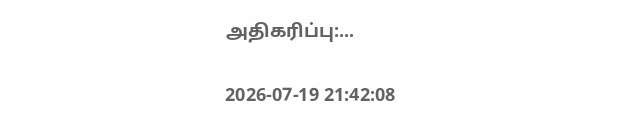அதிகரிப்பு:...

2026-07-19 21:42:08